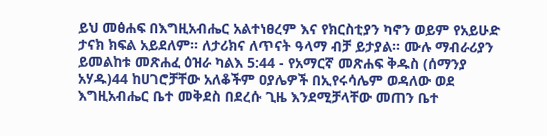ይህ መፅሐፍ በእግዚአብሔር አልተነፀረም እና የክርስቲያን ካኖን ወይም የአይሁድ ታናክ ክፍል አይደለም። ለታሪክና ለጥናት ዓላማ ብቻ ይታያል። ሙሉ ማብራሪያን ይመልከቱ መጽሐፈ ዕዝራ ካልእ 5:44 - የአማርኛ መጽሐፍ ቅዱስ (ሰማንያ አሃዱ)44 ከሀገሮቻቸው አለቆችም ዐያሌዎች በኢየሩሳሌም ወዳለው ወደ እግዚአብሔር ቤተ መቅደስ በደረሱ ጊዜ እንደሚቻላቸው መጠን ቤተ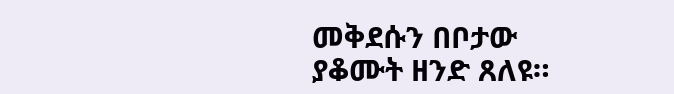መቅደሱን በቦታው ያቆሙት ዘንድ ጸለዩ።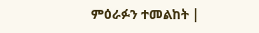ምዕራፉን ተመልከት |